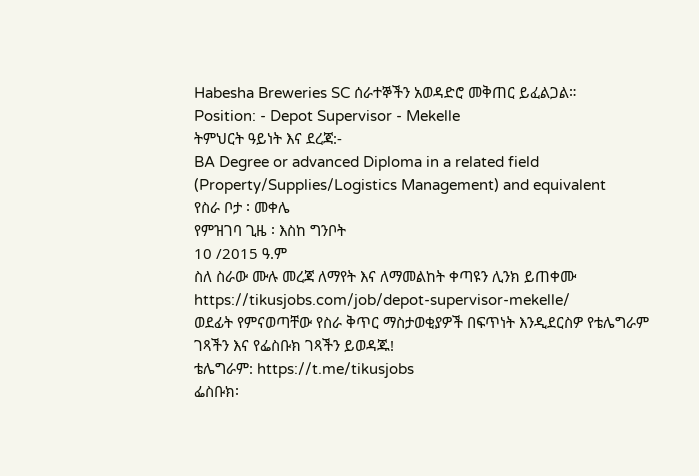Habesha Breweries SC ሰራተኞችን አወዳድሮ መቅጠር ይፈልጋል።
Position: - Depot Supervisor - Mekelle
ትምህርት ዓይነት እና ደረጃ:-
BA Degree or advanced Diploma in a related field (Property/Supplies/Logistics Management) and equivalent
የስራ ቦታ ፡ መቀሌ
የምዝገባ ጊዜ ፡ እስከ ግንቦት
10 /2015 ዓ.ም
ስለ ስራው ሙሉ መረጃ ለማየት እና ለማመልከት ቀጣዩን ሊንክ ይጠቀሙ
https://tikusjobs.com/job/depot-supervisor-mekelle/
ወደፊት የምናወጣቸው የስራ ቅጥር ማስታወቂያዎች በፍጥነት እንዲደርስዎ የቴሌግራም ገጻችን እና የፌስቡክ ገጻችን ይወዳጁ!
ቴሌግራም: https://t.me/tikusjobs
ፌስቡክ፡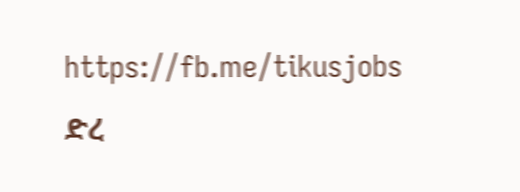https://fb.me/tikusjobs
ድረ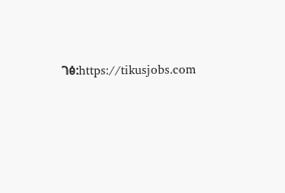ገፅ:https://tikusjobs.com